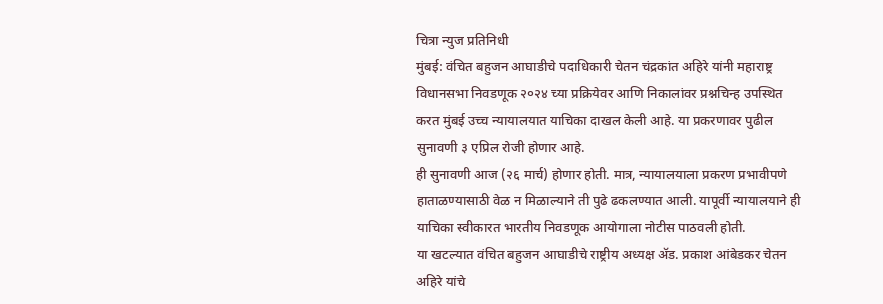चित्रा न्युज प्रतिनिधी
मुंबई: वंचित बहुजन आघाडीचे पदाधिकारी चेतन चंद्रकांत अहिरे यांनी महाराष्ट्र विधानसभा निवडणूक २०२४ च्या प्रक्रियेवर आणि निकालांवर प्रश्नचिन्ह उपस्थित करत मुंबई उच्च न्यायालयात याचिका दाखल केली आहे. या प्रकरणावर पुढील सुनावणी ३ एप्रिल रोजी होणार आहे.
ही सुनावणी आज (२६ मार्च) होणार होती. मात्र, न्यायालयाला प्रकरण प्रभावीपणे हाताळण्यासाठी वेळ न मिळाल्याने ती पुढे ढकलण्यात आली. यापूर्वी न्यायालयाने ही याचिका स्वीकारत भारतीय निवडणूक आयोगाला नोटीस पाठवली होती.
या खटल्यात वंचित बहुजन आघाडीचे राष्ट्रीय अध्यक्ष ॲड. प्रकाश आंबेडकर चेतन अहिरे यांचे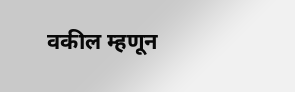वकील म्हणून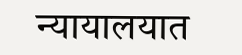न्यायालयात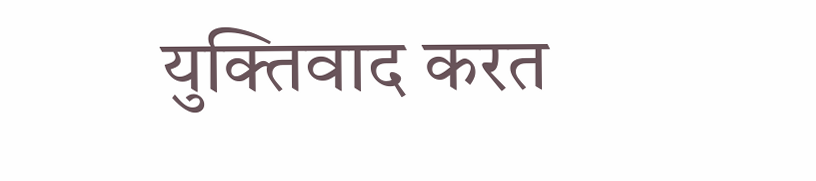युक्तिवाद करत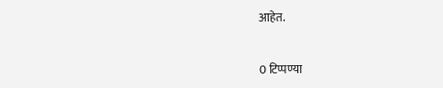आहेत.


0 टिप्पण्या